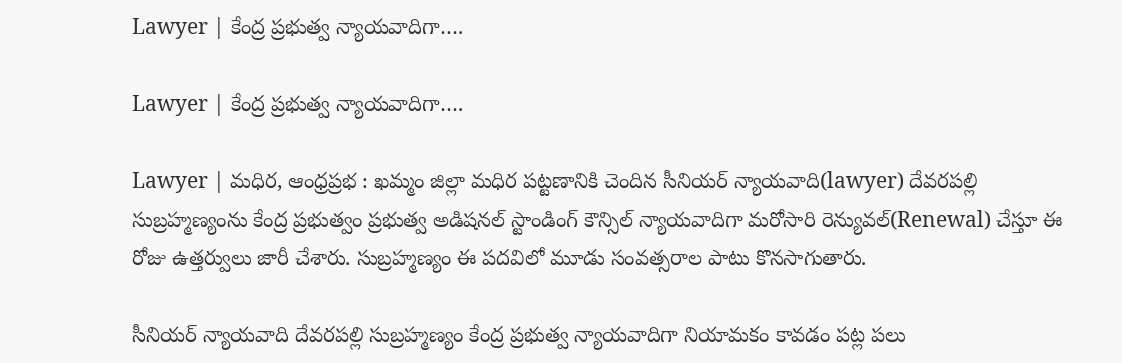Lawyer | కేంద్ర ప్రభుత్వ న్యాయవాదిగా….

Lawyer | కేంద్ర ప్రభుత్వ న్యాయవాదిగా….

Lawyer | మధిర, ఆంధ్రప్రభ : ఖమ్మం జిల్లా మధిర పట్టణానికి చెందిన సీనియర్ న్యాయవాది(lawyer) దేవరపల్లి సుబ్రహ్మణ్యంను కేంద్ర ప్రభుత్వం ప్రభుత్వ అడిషనల్ స్టాండింగ్ కౌన్సిల్ న్యాయవాదిగా మరోసారి రెన్యువల్(Renewal) చేస్తూ ఈ రోజు ఉత్తర్వులు జారీ చేశారు. సుబ్రహ్మణ్యం ఈ పదవిలో మూడు సంవత్సరాల పాటు కొనసాగుతారు.

సీనియర్ న్యాయవాది దేవరపల్లి సుబ్రహ్మణ్యం కేంద్ర ప్రభుత్వ న్యాయవాదిగా నియామకం కావడం పట్ల పలు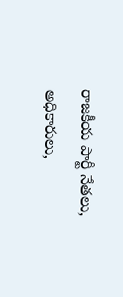రాజకీయ పార్టీ నేతలు, అధికారులు,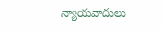న్యాయవాదులు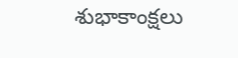శుభాకాంక్షలు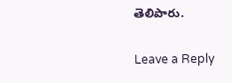తెలిపారు.

Leave a Reply